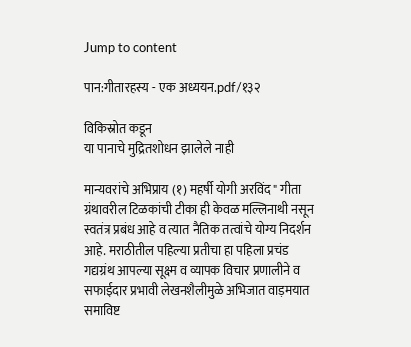Jump to content

पान:गीतारहस्य - एक अध्ययन.pdf/१३२

विकिस्रोत कडून
या पानाचे मुद्रितशोधन झालेले नाही

मान्यवरांचे अभिप्राय (१) महर्षी योगी अरविंद " गीता ग्रंथावरील टिळकांची टीका ही केवळ मल्लिनाथी नसून स्वतंत्र प्रबंध आहे व त्यात नैतिक तत्वांचे योग्य निदर्शन आहे. मराठीतील पहिल्या प्रतीचा हा पहिला प्रचंड गद्यग्रंथ आपल्या सूक्ष्म व व्यापक विचार प्रणालीने व सफाईदार प्रभावी लेखनशैलीमुळे अभिजात वाड़मयात समाविष्ट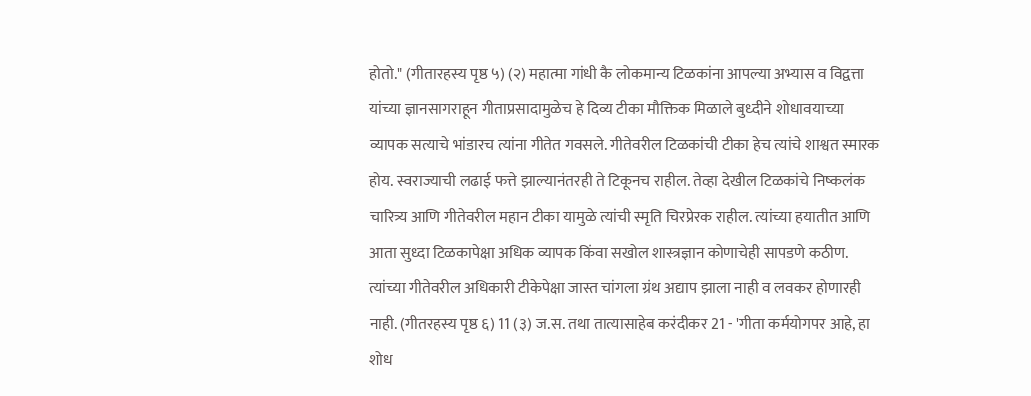होतो." (गीतारहस्य पृष्ठ ५) (२) महात्मा गांधी कै लोकमान्य टिळकांना आपल्या अभ्यास व विद्वत्ता यांच्या ज्ञानसागराहून गीताप्रसादामुळेच हे दिव्य टीका मौक्तिक मिळाले बुध्दीने शोधावयाच्या व्यापक सत्याचे भांडारच त्यांना गीतेत गवसले. गीतेवरील टिळकांची टीका हेच त्यांचे शाश्वत स्मारक होय. स्वराज्याची लढाई फत्ते झाल्यानंतरही ते टिकूनच राहील. तेव्हा देखील टिळकांचे निष्कलंक चारित्र्य आणि गीतेवरील महान टीका यामुळे त्यांची स्मृति चिरप्रेरक राहील. त्यांच्या हयातीत आणि आता सुध्दा टिळकापेक्षा अधिक व्यापक किंवा सखोल शास्त्रज्ञान कोणाचेही सापडणे कठीण. त्यांच्या गीतेवरील अधिकारी टीकेपेक्षा जास्त चांगला ग्रंथ अद्याप झाला नाही व लवकर होणारही नाही. (गीतरहस्य पृष्ठ ६) 11 (३) ज.स. तथा तात्यासाहेब करंदीकर 21 - 'गीता कर्मयोगपर आहे, हा शोध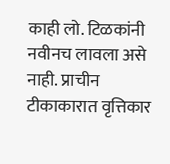काही लो. टिळकांनी नवीनच लावला असे नाही. प्राचीन टीकाकारात वृत्तिकार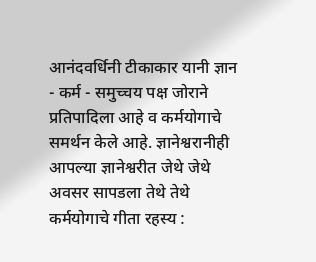आनंदवर्धिनी टीकाकार यानी ज्ञान - कर्म - समुच्चय पक्ष जोराने प्रतिपादिला आहे व कर्मयोगाचे समर्थन केले आहे. ज्ञानेश्वरानीही आपल्या ज्ञानेश्वरीत जेथे जेथे अवसर सापडला तेथे तेथे कर्मयोगाचे गीता रहस्य :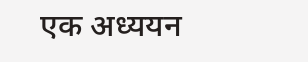एक अध्ययन